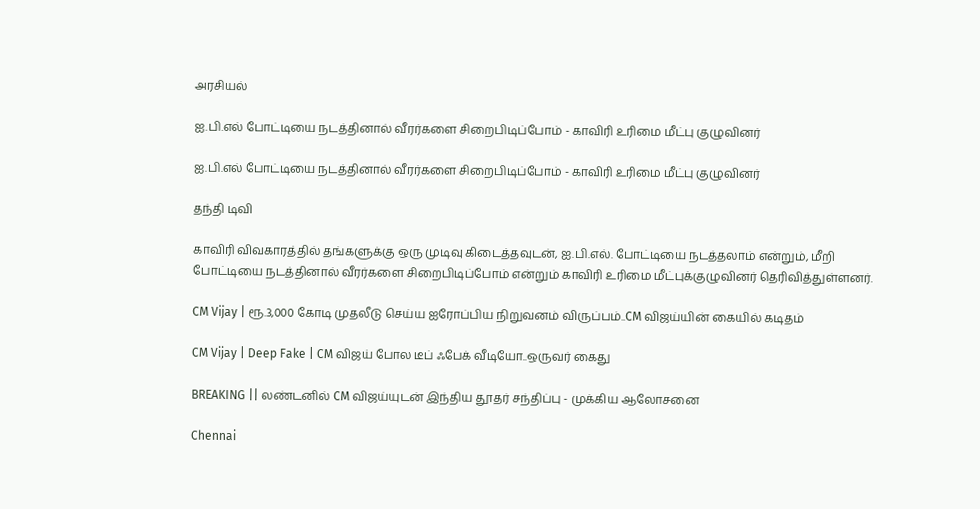அரசியல்

ஐ.பி.எல் போட்டியை நடத்தினால் வீரர்களை சிறைபிடிப்போம் - காவிரி உரிமை மீட்பு குழுவினர்

ஐ.பி.எல் போட்டியை நடத்தினால் வீரர்களை சிறைபிடிப்போம் - காவிரி உரிமை மீட்பு குழுவினர்

தந்தி டிவி

காவிரி விவகாரத்தில் தங்களுக்கு ஒரு முடிவு கிடைத்தவுடன், ஐ.பி.எல். போட்டியை நடத்தலாம் என்றும், மீறி போட்டியை நடத்தினால் வீரர்களை சிறைபிடிப்போம் என்றும் காவிரி உரிமை மீட்புக்குழுவினர் தெரிவித்துள்ளனர்.

CM Vijay | ரூ.3,000 கோடி முதலீடு செய்ய ஐரோப்பிய நிறுவனம் விருப்பம்..CM விஜய்யின் கையில் கடிதம்

CM Vijay | Deep Fake | CM விஜய் போல டீப் ஃபேக் வீடியோ..ஒருவர் கைது

BREAKING || லண்டனில் CM விஜய்யுடன் இந்திய தூதர் சந்திப்பு - முக்கிய ஆலோசனை

Chennai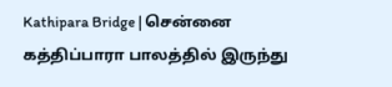Kathipara Bridge | சென்னை கத்திப்பாரா பாலத்தில் இருந்து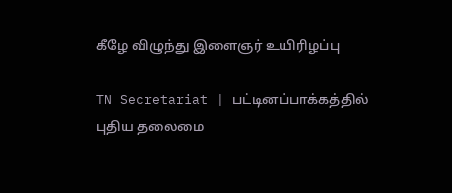கீழே விழுந்து இளைஞர் உயிரிழப்பு

TN Secretariat | பட்டினப்பாக்கத்தில் புதிய தலைமை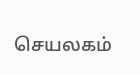செயலகம்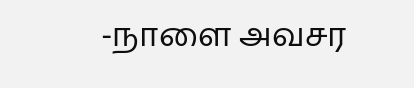-நாளை அவசர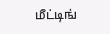மீட்டிங்